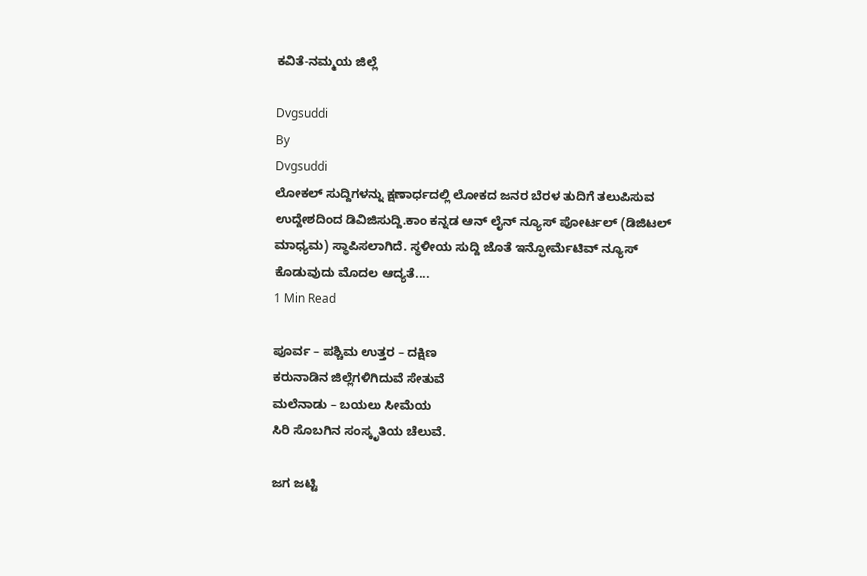ಕವಿತೆ-ನಮ್ಮಯ ಜಿಲ್ಲೆ

Dvgsuddi
By
Dvgsuddi
ಲೋಕಲ್ ಸುದ್ದಿಗಳನ್ನು ಕ್ಷಣಾರ್ಧದಲ್ಲಿ ಲೋಕದ ಜನರ ಬೆರಳ ತುದಿಗೆ ತಲುಪಿಸುವ ಉದ್ದೇಶದಿಂದ ಡಿವಿಜಿಸುದ್ದಿ.ಕಾಂ ಕನ್ನಡ ಆನ್ ಲೈನ್ ನ್ಯೂಸ್ ಪೋರ್ಟಲ್ (ಡಿಜಿಟಲ್ ಮಾಧ್ಯಮ) ಸ್ಥಾಪಿಸಲಾಗಿದೆ. ಸ್ಥಳೀಯ ಸುದ್ದಿ ಜೊತೆ ಇನ್ಫೋರ್ಮೆಟಿವ್ ನ್ಯೂಸ್ ಕೊಡುವುದು ಮೊದಲ ಆದ್ಯತೆ....
1 Min Read

ಪೂರ್ವ – ಪಶ್ಚಿಮ ಉತ್ತರ – ದಕ್ಷಿಣ
ಕರುನಾಡಿನ ಜಿಲ್ಲೆಗಳಿಗಿದುವೆ ಸೇತುವೆ
ಮಲೆನಾಡು – ಬಯಲು ಸೀಮೆಯ
ಸಿರಿ ಸೊಬಗಿನ ಸಂಸ್ಕೃತಿಯ ಚೆಲುವೆ.

ಜಗ ಜಟ್ಟಿ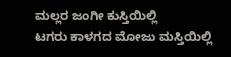ಮಲ್ಲರ ಜಂಗೀ ಕುಸ್ತಿಯಿಲ್ಲಿ
ಟಗರು ಕಾಳಗದ ಮೋಜು ಮಸ್ತಿಯಿಲ್ಲಿ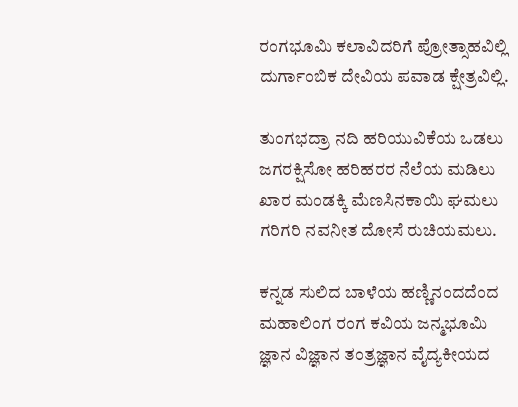ರಂಗಭೂಮಿ ಕಲಾವಿದರಿಗೆ ಪ್ರೋತ್ಸಾಹವಿಲ್ಲಿ
ದುರ್ಗಾಂಬಿಕ ದೇವಿಯ ಪವಾಡ ಕ್ಷೇತ್ರವಿಲ್ಲಿ.

ತುಂಗಭದ್ರಾ ನದಿ ಹರಿಯುವಿಕೆಯ ಒಡಲು
ಜಗರಕ್ಷಿಸೋ ಹರಿಹರರ ನೆಲೆಯ ಮಡಿಲು
ಖಾರ ಮಂಡಕ್ಕಿ ಮೆಣಸಿನಕಾಯಿ ಘಮಲು
ಗರಿಗರಿ ನವನೀತ ದೋಸೆ ರುಚಿಯಮಲು.

ಕನ್ನಡ ಸುಲಿದ ಬಾಳೆಯ ಹಣ್ಣಿನಂದದೆಂದ
ಮಹಾಲಿಂಗ ರಂಗ ಕವಿಯ ಜನ್ಮಭೂಮಿ
ಜ್ಞಾನ ವಿಜ್ಞಾನ ತಂತ್ರಜ್ಞಾನ ವೈದ್ಯಕೀಯದ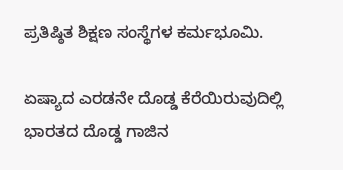ಪ್ರತಿಷ್ಠಿತ ಶಿಕ್ಷಣ ಸಂಸ್ಥೆಗಳ ಕರ್ಮಭೂಮಿ.

ಏಷ್ಯಾದ ಎರಡನೇ ದೊಡ್ಡ ಕೆರೆಯಿರುವುದಿಲ್ಲಿ
ಭಾರತದ ದೊಡ್ಡ ಗಾಜಿನ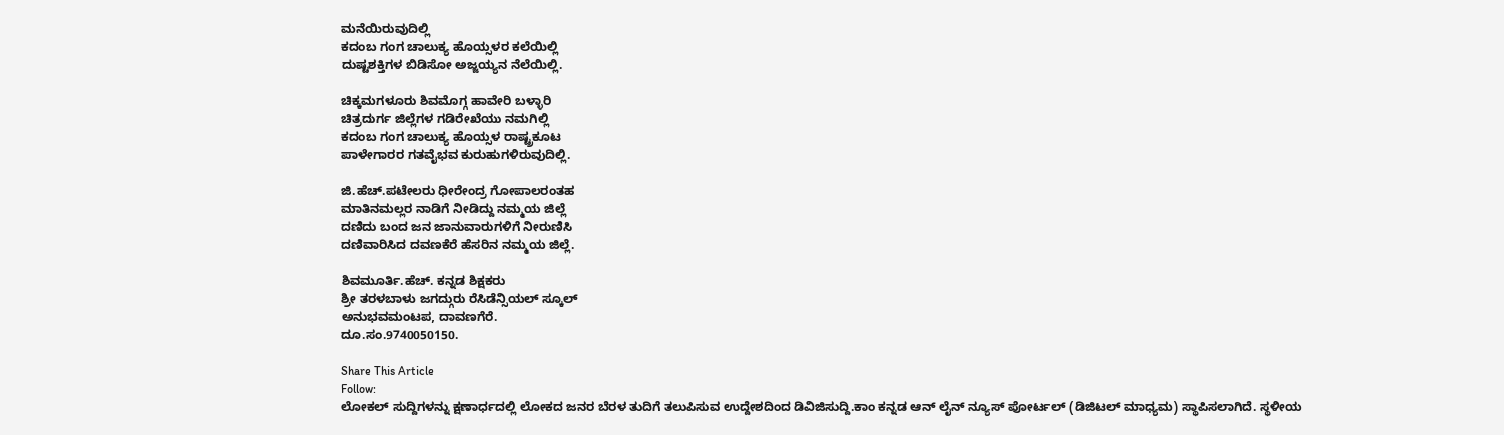ಮನೆಯಿರುವುದಿಲ್ಲಿ
ಕದಂಬ ಗಂಗ ಚಾಲುಕ್ಯ ಹೊಯ್ಸಳರ ಕಲೆಯಿಲ್ಲಿ
ದುಷ್ಟಶಕ್ತಿಗಳ ಬಿಡಿಸೋ ಅಜ್ಜಯ್ಯನ ನೆಲೆಯಿಲ್ಲಿ.

ಚಿಕ್ಕಮಗಳೂರು ಶಿವಮೊಗ್ಗ ಹಾವೇರಿ ಬಳ್ಳಾರಿ
ಚಿತ್ರದುರ್ಗ ಜಿಲ್ಲೆಗಳ ಗಡಿರೇಖೆಯು ನಮಗಿಲ್ಲಿ
ಕದಂಬ ಗಂಗ ಚಾಲುಕ್ಯ ಹೊಯ್ಸಳ ರಾಷ್ಟ್ರಕೂಟ
ಪಾಳೇಗಾರರ ಗತವೈಭವ ಕುರುಹುಗಳಿರುವುದಿಲ್ಲಿ.

ಜಿ.ಹೆಚ್.ಪಟೇಲರು ಧೀರೇಂದ್ರ ಗೋಪಾಲರಂತಹ
ಮಾತಿನಮಲ್ಲರ ನಾಡಿಗೆ ನೀಡಿದ್ದು ನಮ್ಮಯ ಜಿಲ್ಲೆ
ದಣಿದು ಬಂದ ಜನ ಜಾನುವಾರುಗಳಿಗೆ ನೀರುಣಿಸಿ
ದಣಿವಾರಿಸಿದ ದವಣಕೆರೆ ಹೆಸರಿನ ನಮ್ಮಯ ಜಿಲ್ಲೆ.

ಶಿವಮೂರ್ತಿ.ಹೆಚ್. ಕನ್ನಡ ಶಿಕ್ಷಕರು
ಶ್ರೀ ತರಳಬಾಳು ಜಗದ್ಗುರು ರೆಸಿಡೆನ್ಸಿಯಲ್ ಸ್ಕೂಲ್
ಅನುಭವಮಂಟಪ, ದಾವಣಗೆರೆ.
ದೂ.ಸಂ.9740050150.

Share This Article
Follow:
ಲೋಕಲ್ ಸುದ್ದಿಗಳನ್ನು ಕ್ಷಣಾರ್ಧದಲ್ಲಿ ಲೋಕದ ಜನರ ಬೆರಳ ತುದಿಗೆ ತಲುಪಿಸುವ ಉದ್ದೇಶದಿಂದ ಡಿವಿಜಿಸುದ್ದಿ.ಕಾಂ ಕನ್ನಡ ಆನ್ ಲೈನ್ ನ್ಯೂಸ್ ಪೋರ್ಟಲ್ (ಡಿಜಿಟಲ್ ಮಾಧ್ಯಮ) ಸ್ಥಾಪಿಸಲಾಗಿದೆ. ಸ್ಥಳೀಯ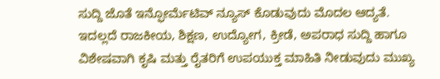ಸುದ್ದಿ ಜೊತೆ ಇನ್ಫೋರ್ಮೆಟಿವ್ ನ್ಯೂಸ್ ಕೊಡುವುದು ಮೊದಲ ಆದ್ಯತೆ. ಇದಲ್ಲದೆ ರಾಜಕೀಯ, ಶಿಕ್ಷಣ, ಉದ್ಯೋಗ, ಕ್ರೀಡೆ, ಅಪರಾಧ ಸುದ್ದಿ ಹಾಗೂ ವಿಶೇಷವಾಗಿ ಕೃಷಿ ಮತ್ತು ರೈತರಿಗೆ ಉಪಯುಕ್ತ ಮಾಹಿತಿ ನೀಡುವುದು ಮುಖ್ಯ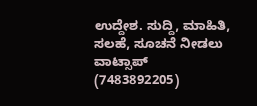ಉದ್ದೇಶ. ಸುದ್ದಿ, ಮಾಹಿತಿ, ಸಲಹೆ, ಸೂಚನೆ ನೀಡಲು ವಾಟ್ಸಾಪ್ (7483892205)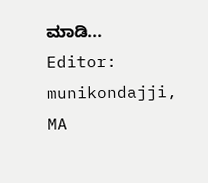ಮಾಡಿ... Editor: munikondajji, MA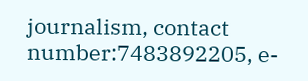journalism, contact number:7483892205, e-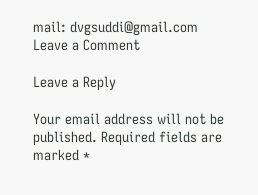mail: dvgsuddi@gmail.com
Leave a Comment

Leave a Reply

Your email address will not be published. Required fields are marked *